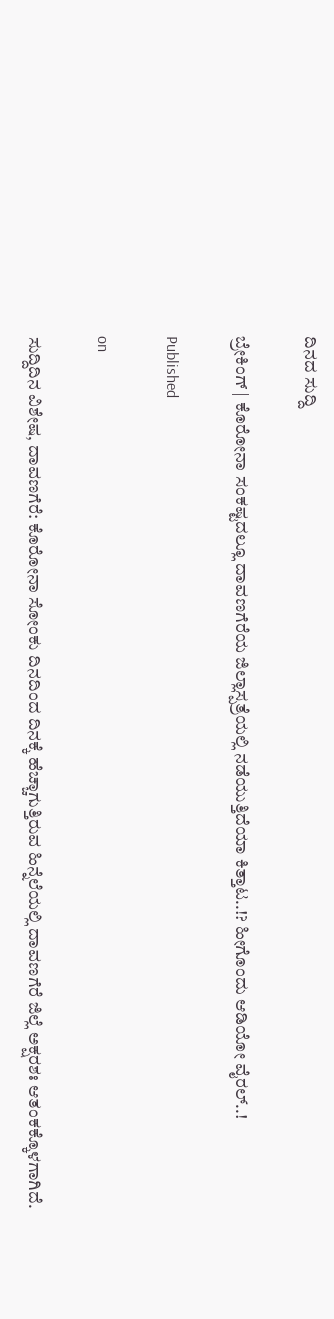ದಿನದ ಸುದ್ದಿ

ಬ್ರೇಕಿಂಗ್ | ಕೊರೋನಾ‌ ಸಂಕಷ್ಟದಲ್ಲೂ ದಾವಣಗೆರೆಯ ಜಿಲ್ಲಾಸ್ಪತ್ರೆಯಲ್ಲಿ ನಡೆಯುತ್ತಿದೆಯಾ ಕಿತ್ತಾಟ..!? ಹೀಗೊಂದು ಆಡಿಯೋ ವೈರಲ್..!

Published

on

ಸುದ್ದಿದಿನ ವಿಶೇಷ, ದಾವಣಗೆರೆ: ಕೊರೋನಾ ಸೋಂಕು ದಿನದಿಂದ ದಿನಕ್ಕೆ ‌ಹೆಚ್ಚಾಗುತ್ತಿರುವ ಹಿನ್ನೆಲೆಯಲ್ಲಿ ದಾವಣಗೆರೆ ಜಿಲ್ಲೆ ಅಕ್ಷರಶಃ ಆತಂಕಕ್ಕೊಳಗಾಗಿದೆ.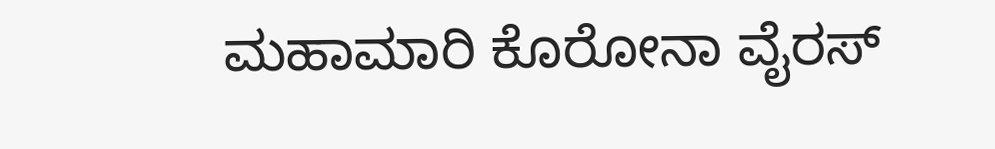ಮಹಾಮಾರಿ ಕೊರೋನಾ ವೈರಸ್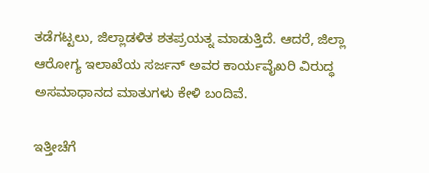ತಡೆಗಟ್ಟಲು, ಜಿಲ್ಲಾಡಳಿತ ಶತಪ್ರಯತ್ನ ಮಾಡುತ್ತಿದೆ. ಆದರೆ, ಜಿಲ್ಲಾ ಆರೋಗ್ಯ ಇಲಾಖೆಯ ಸರ್ಜನ್ ಅವರ ಕಾರ್ಯವೈಖರಿ ವಿರುದ್ಧ ಅಸಮಾಧಾನದ ಮಾತುಗಳು ಕೇಳಿ ಬಂದಿವೆ.

ಇತ್ತೀಚೆಗೆ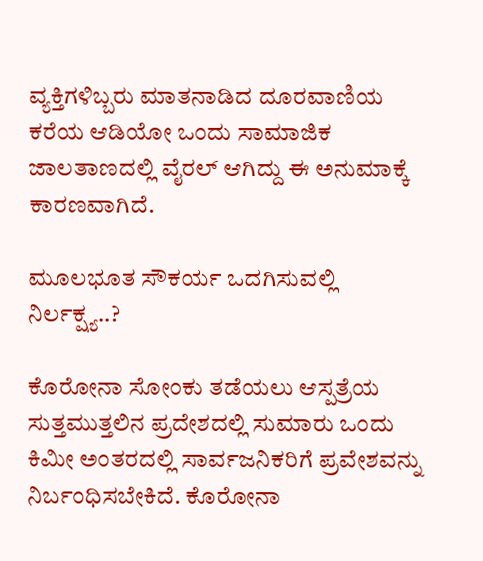ವ್ಯಕ್ತಿಗಳಿಬ್ಬರು ಮಾತನಾಡಿದ ದೂರವಾಣಿಯ ಕರೆಯ ಆಡಿಯೋ ಒಂದು ಸಾಮಾಜಿಕ ಜಾಲತಾಣದಲ್ಲಿ ವೈರಲ್ ಆಗಿದ್ದು ಈ ಅನುಮಾಕ್ಕೆ ಕಾರಣವಾಗಿದೆ.

ಮೂಲಭೂತ ಸೌಕರ್ಯ ಒದಗಿಸುವಲ್ಲಿ ನಿರ್ಲಕ್ಷ್ಯ..?

ಕೊರೋನಾ ಸೋಂಕು ತಡೆಯಲು ಆಸ್ಪತ್ರೆಯ ಸುತ್ತಮುತ್ತಲಿನ ಪ್ರದೇಶದಲ್ಲಿ ಸುಮಾರು ಒಂದು ಕಿಮೀ ಅಂತರದಲ್ಲಿ ಸಾರ್ವಜನಿಕರಿಗೆ ಪ್ರವೇಶವನ್ನು ನಿರ್ಬಂಧಿಸಬೇಕಿದೆ. ಕೊರೋನಾ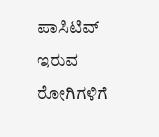ಪಾಸಿಟಿವ್ ಇರುವ ರೋಗಿಗಳಿಗೆ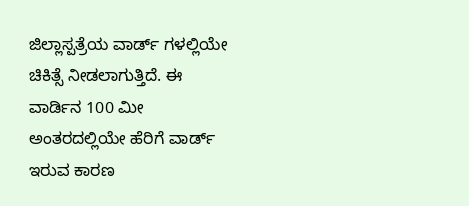ಜಿಲ್ಲಾಸ್ಪತ್ರೆಯ ವಾರ್ಡ್ ಗಳಲ್ಲಿಯೇ ಚಿಕಿತ್ಸೆ ನೀಡಲಾಗುತ್ತಿದೆ. ಈ ವಾರ್ಡಿನ 100 ಮೀ ಅಂತರದಲ್ಲಿಯೇ ಹೆರಿಗೆ ವಾರ್ಡ್ ಇರುವ ಕಾರಣ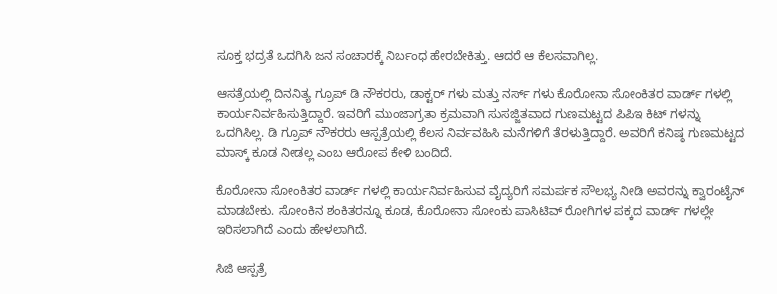ಸೂಕ್ತ ಭದ್ರತೆ ಒದಗಿಸಿ ಜನ ಸಂಚಾರಕ್ಕೆ ನಿರ್ಬಂಧ ಹೇರಬೇಕಿತ್ತು. ಆದರೆ ಆ ಕೆಲಸವಾಗಿಲ್ಲ.

ಆಸತ್ರೆಯಲ್ಲಿ ದಿನನಿತ್ಯ ಗ್ರೂಪ್ ಡಿ ನೌಕರರು, ಡಾಕ್ಟರ್ ಗಳು ಮತ್ತು ನರ್ಸ್ ಗಳು ಕೊರೋನಾ ಸೋಂಕಿತರ ವಾರ್ಡ್ ಗಳಲ್ಲಿ ಕಾರ್ಯನಿರ್ವಹಿಸುತ್ತಿದ್ದಾರೆ‌. ಇವರಿಗೆ ಮುಂಜಾಗ್ರತಾ ಕ್ರಮವಾಗಿ ಸುಸಜ್ಜಿತವಾದ ಗುಣಮಟ್ಟದ ಪಿಪಿಇ ಕಿಟ್ ಗಳನ್ನು ಒದಗಿಸಿಲ್ಲ. ಡಿ ಗ್ರೂಪ್ ನೌಕರರು ಆಸ್ಪತ್ರೆಯಲ್ಲಿ ಕೆಲಸ ನಿರ್ವವಹಿಸಿ ಮನೆಗಳಿಗೆ ತೆರಳುತ್ತಿದ್ದಾರೆ. ಅವರಿಗೆ ಕನಿಷ್ಠ ಗುಣಮಟ್ಟದ ಮಾಸ್ಕ್ ಕೂಡ ನೀಡಲ್ಲ ಎಂಬ ಆರೋಪ ಕೇಳಿ ಬಂದಿದೆ.

ಕೊರೋನಾ ಸೋಂಕಿತರ ವಾರ್ಡ್ ಗಳಲ್ಲಿ ಕಾರ್ಯನಿರ್ವಹಿಸುವ ವೈದ್ಯರಿಗೆ ಸಮರ್ಪಕ ಸೌಲಭ್ಯ ನೀಡಿ ಅವರನ್ನು ಕ್ವಾರಂಟೈನ್ ಮಾಡಬೇಕು. ಸೋಂಕಿನ ಶಂಕಿತರನ್ನೂ ಕೂಡ, ಕೊರೋನಾ ಸೋಂಕು ಪಾಸಿಟಿವ್ ರೋಗಿಗಳ ಪಕ್ಕದ ವಾರ್ಡ್ ಗಳಲ್ಲೇ ಇರಿಸಲಾಗಿದೆ ಎಂದು ಹೇಳಲಾಗಿದೆ.

ಸಿಜಿ ಆಸ್ಪತ್ರೆ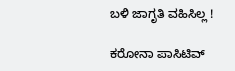ಬಳಿ ಜಾಗೃತಿ ವಹಿಸಿಲ್ಲ !

ಕರೋನಾ ಪಾಸಿಟಿವ್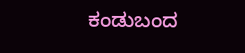ಕಂಡುಬಂದ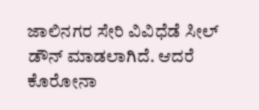ಜಾಲಿನಗರ ಸೇರಿ ವಿವಿಧೆಡೆ ಸೀಲ್ ಡೌನ್ ಮಾಡಲಾಗಿದೆ. ಆದರೆ ಕೊರೋನಾ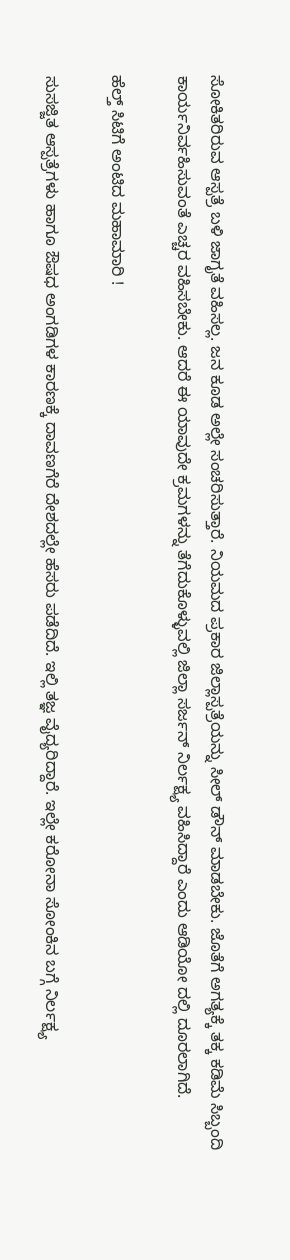ಸೋಕಿತರಿರುವ ಆಸ್ಪತ್ರೆ ಬಳಿ ಜಾಗೃತೆ ವಹಿಸಲ್ಲ. ಜನ ಕೂಡ ಅಲ್ಲೇ ಸಂಚರಿಸುತ್ತಾರೆ. ನಿಯಮದ ಪ್ರಕಾರ ಜಿಲ್ಲಾಸ್ಪತ್ರೆಯನ್ನು ಸೀಲ್ ಡೌನ್ ಮಾಡಬೇಕು. ಜೊತೆಗೆ ಅಗತ್ಯಕ್ಕೆ ತಕ್ಕ ಕಡಿಮೆ ಸಿಬ್ಬಂದಿ ಕಾರ್ಯನಿರ್ವಹಿಸುವಂತೆ ಎಚ್ಚರ ವಹಿಸಬೇಕು. ಆದರೆ ಈ ಯಾವುದೇ ಕ್ರಮಗಳನ್ನು ತೆಗೆದುಕೊಳ್ಳುವಲ್ಲಿ ಜಿಲ್ಲಾ ಸರ್ಜನ್ ನಿರ್ಲಕ್ಷ್ಯ ವಹಿಸಿದ್ದಾರೆ ಎಂದು ಆಡಿಯೋ ದಲ್ಲಿ ದೂರಲಾಗಿದೆ.

ಹೆಲ್ತ್ ಸಿಟಿಗೆ ಅಂಟಿದ ಮಹಾಮಾರಿ !

ಸುಸಜ್ಜಿತ ಆಸ್ಪತ್ರೆಗಳು ಹಾಗೂ ಔಷಧ ಅಂಗಡಿಗಳ ಕಾರಣಕ್ಕೆ ದಾವಣಗೆರೆ ದೇಶದಲ್ಲೇ ಹೆಸರು ಪಡೆದಿದೆ. ಇಲ್ಲಿ ತಜ್ಞ ವೈದ್ಯರಿದ್ದಾರೆ. ಇಲ್ಲೇ ಕರೋನಾ ಸೋಂಕಿನ ಬಗ್ಗೆ ನಿರ್ಲಕ್ಷ್ಯ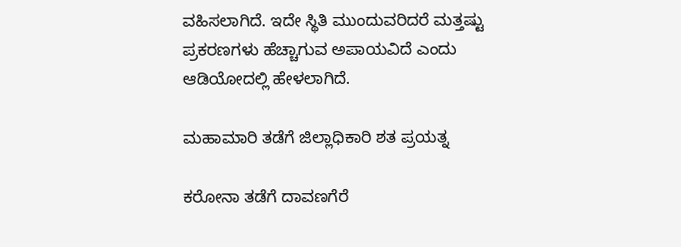ವಹಿಸಲಾಗಿದೆ. ಇದೇ ಸ್ಥಿತಿ ಮುಂದುವರಿದರೆ ಮತ್ತಷ್ಟು ಪ್ರಕರಣಗಳು ಹೆಚ್ಚಾಗುವ ಅಪಾಯವಿದೆ ಎಂದು ಆಡಿಯೋದಲ್ಲಿ ಹೇಳಲಾಗಿದೆ.

ಮಹಾಮಾರಿ ತಡೆಗೆ ಜಿಲ್ಲಾಧಿಕಾರಿ ಶತ ಪ್ರಯತ್ನ

ಕರೋನಾ ತಡೆಗೆ ದಾವಣಗೆರೆ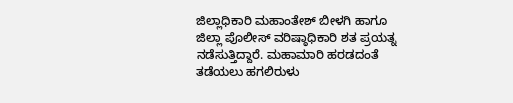ಜಿಲ್ಲಾಧಿಕಾರಿ ಮಹಾಂತೇಶ್ ಬೀಳಗಿ ಹಾಗೂ ಜಿಲ್ಲಾ ಪೊಲೀಸ್ ವರಿಷ್ಠಾಧಿಕಾರಿ ಶತ ಪ್ರಯತ್ನ ನಡೆಸುತ್ತಿದ್ದಾರೆ. ಮಹಾಮಾರಿ ಹರಡದಂತೆ ತಡೆಯಲು ಹಗಲಿರುಳು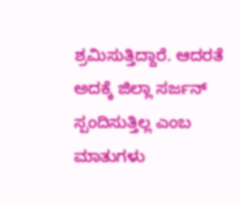ಶ್ರಮಿಸುತ್ತಿದ್ದಾರೆ. ಆದರತೆ ಅದಕ್ಕೆ ಜಿಲ್ಲಾ ಸರ್ಜನ್ ಸ್ಪಂದಿಸುತ್ತಿಲ್ಲ ಎಂಬ ಮಾತುಗಳು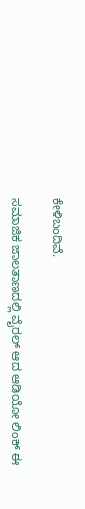ಕೇಳಿಬಂದಿವೆ.

ಸಮಾಜಿಕ ಜಾಲತಾಣದಲ್ಲಿ ವೈರಲ್ ಆದ ಆಡಿಯೋ ಲಿಂಕ್ ಈ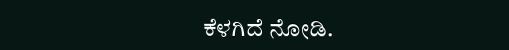ಕೆಳಗಿದೆ ನೋಡಿ.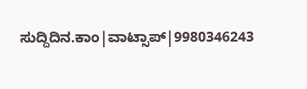ಸುದ್ದಿದಿನ.ಕಾಂ|ವಾಟ್ಸಾಪ್|9980346243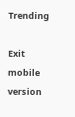Trending

Exit mobile version